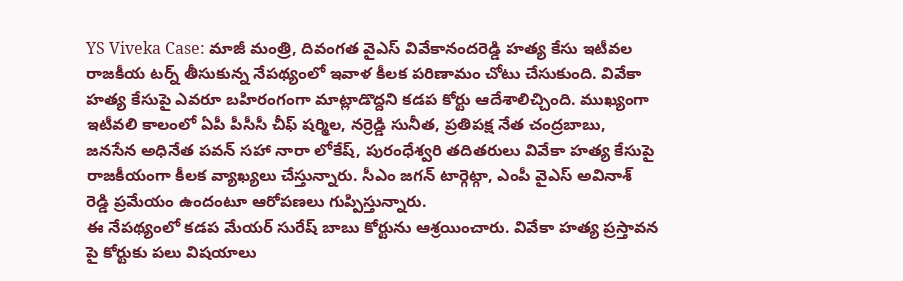YS Viveka Case: మాజీ మంత్రి, దివంగత వైఎస్ వివేకానందరెడ్డి హత్య కేసు ఇటీవల రాజకీయ టర్న్ తీసుకున్న నేపథ్యంలో ఇవాళ కీలక పరిణామం చోటు చేసుకుంది. వివేకా హత్య కేసుపై ఎవరూ బహిరంగంగా మాట్లాడొద్దని కడప కోర్టు ఆదేశాలిచ్చింది. ముఖ్యంగా ఇటీవలి కాలంలో ఏపీ పీసీసీ చీఫ్ షర్మిల, నర్రెడ్డి సునీత, ప్రతిపక్ష నేత చంద్రబాబు, జనసేన అధినేత పవన్ సహా నారా లోకేష్, పురంధేశ్వరి తదితరులు వివేకా హత్య కేసుపై రాజకీయంగా కీలక వ్యాఖ్యలు చేస్తున్నారు. సీఎం జగన్ టార్గెట్గా, ఎంపీ వైఎస్ అవినాశ్ రెడ్డి ప్రమేయం ఉందంటూ ఆరోపణలు గుప్పిస్తున్నారు.
ఈ నేపథ్యంలో కడప మేయర్ సురేష్ బాబు కోర్టును ఆశ్రయించారు. వివేకా హత్య ప్రస్తావన పై కోర్టుకు పలు విషయాలు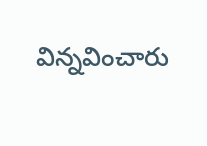విన్నవించారు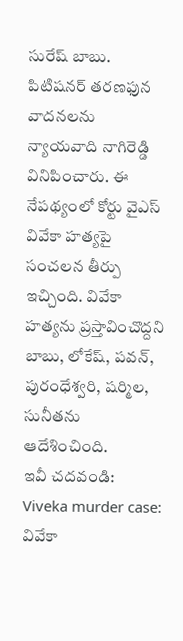సురేష్ బాబు. పిటిషనర్ తరణఫున వాదనలను న్యాయవాది నాగిరెడ్డి వినిపించారు. ఈ నేపథ్యంలో కోర్టు వైఎస్ వివేకా హత్యపై సంచలన తీర్పు ఇచ్చింది. వివేకా హత్యను ప్రస్తావించొద్దని బాబు, లోకేష్, పవన్, పురంధేశ్వరి, షర్మిల, సునీతను ఆదేశించింది.
ఇవీ చదవండి: Viveka murder case: వివేకా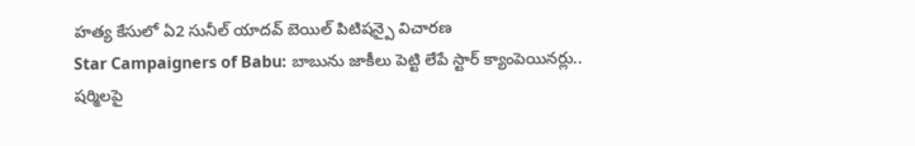హత్య కేసులో ఏ2 సునీల్ యాదవ్ బెయిల్ పిటిషన్పై విచారణ
Star Campaigners of Babu: బాబును జాకీలు పెట్టి లేపే స్టార్ క్యాంపెయినర్లు.. షర్మిలపై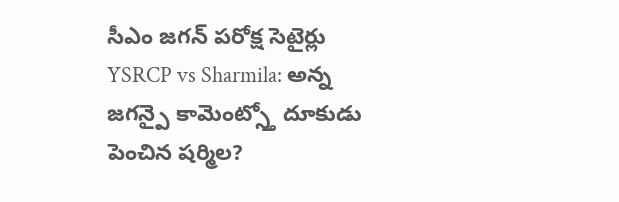సీఎం జగన్ పరోక్ష సెటైర్లు
YSRCP vs Sharmila: అన్న జగన్పై కామెంట్స్తో దూకుడు పెంచిన షర్మిల?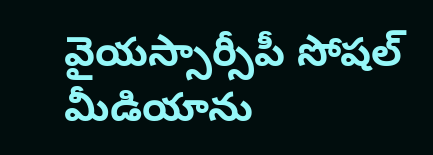వైయస్సార్సీపీ సోషల్ మీడియాను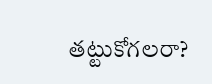తట్టుకోగలరా?